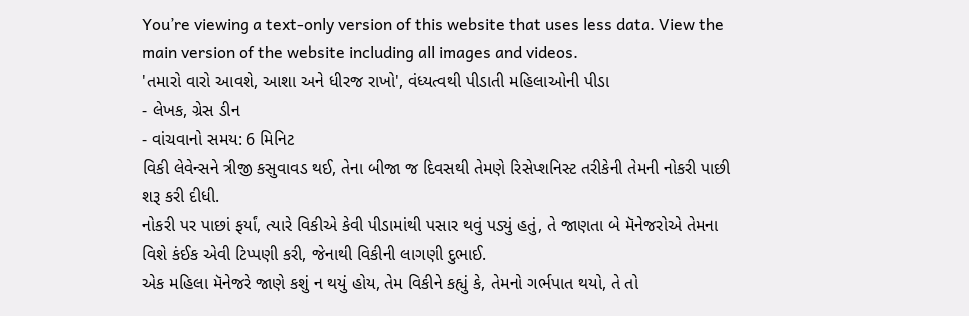You’re viewing a text-only version of this website that uses less data. View the main version of the website including all images and videos.
'તમારો વારો આવશે, આશા અને ધીરજ રાખો', વંધ્યત્વથી પીડાતી મહિલાઓની પીડા
- લેખક, ગ્રેસ ડીન
- વાંચવાનો સમય: 6 મિનિટ
વિકી લેવેન્સને ત્રીજી કસુવાવડ થઈ, તેના બીજા જ દિવસથી તેમણે રિસેપ્શનિસ્ટ તરીકેની તેમની નોકરી પાછી શરૂ કરી દીધી.
નોકરી પર પાછાં ફર્યાં, ત્યારે વિકીએ કેવી પીડામાંથી પસાર થવું પડ્યું હતું, તે જાણતા બે મૅનેજરોએ તેમના વિશે કંઈક એવી ટિપ્પણી કરી, જેનાથી વિકીની લાગણી દુભાઈ.
એક મહિલા મૅનેજરે જાણે કશું ન થયું હોય, તેમ વિકીને કહ્યું કે, તેમનો ગર્ભપાત થયો, તે તો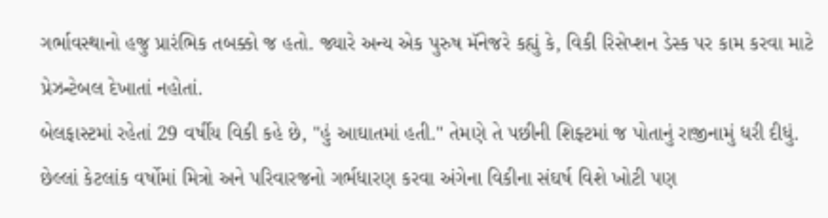ગર્ભાવસ્થાનો હજુ પ્રારંભિક તબક્કો જ હતો. જ્યારે અન્ય એક પુરુષ મૅનેજરે કહ્યું કે, વિકી રિસેપ્શન ડેસ્ક પર કામ કરવા માટે પ્રેઝન્ટેબલ દેખાતાં નહોતાં.
બેલફાસ્ટમાં રહેતાં 29 વર્ષીય વિકી કહે છે, "હું આઘાતમાં હતી." તેમણે તે પછીની શિફ્ટમાં જ પોતાનું રાજીનામું ધરી દીધું.
છેલ્લાં કેટલાંક વર્ષોમાં મિત્રો અને પરિવારજનો ગર્ભધારણ કરવા અંગેના વિકીના સંઘર્ષ વિશે ખોટી પણ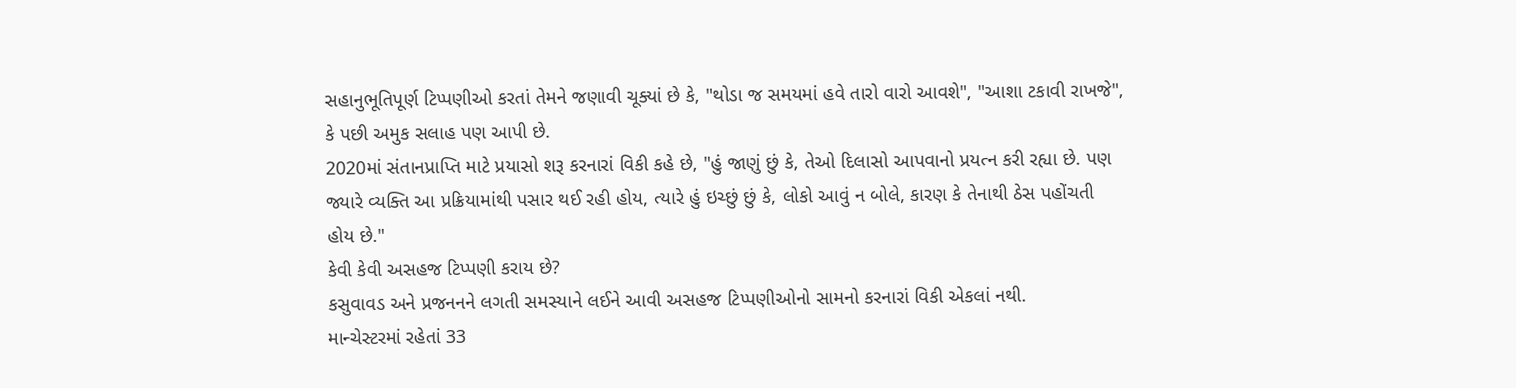સહાનુભૂતિપૂર્ણ ટિપ્પણીઓ કરતાં તેમને જણાવી ચૂક્યાં છે કે, "થોડા જ સમયમાં હવે તારો વારો આવશે", "આશા ટકાવી રાખજે", કે પછી અમુક સલાહ પણ આપી છે.
2020માં સંતાનપ્રાપ્તિ માટે પ્રયાસો શરૂ કરનારાં વિકી કહે છે, "હું જાણું છું કે, તેઓ દિલાસો આપવાનો પ્રયત્ન કરી રહ્યા છે. પણ જ્યારે વ્યક્તિ આ પ્રક્રિયામાંથી પસાર થઈ રહી હોય, ત્યારે હું ઇચ્છું છું કે, લોકો આવું ન બોલે, કારણ કે તેનાથી ઠેસ પહોંચતી હોય છે."
કેવી કેવી અસહજ ટિપ્પણી કરાય છે?
કસુવાવડ અને પ્રજનનને લગતી સમસ્યાને લઈને આવી અસહજ ટિપ્પણીઓનો સામનો કરનારાં વિકી એકલાં નથી.
માન્ચેસ્ટરમાં રહેતાં 33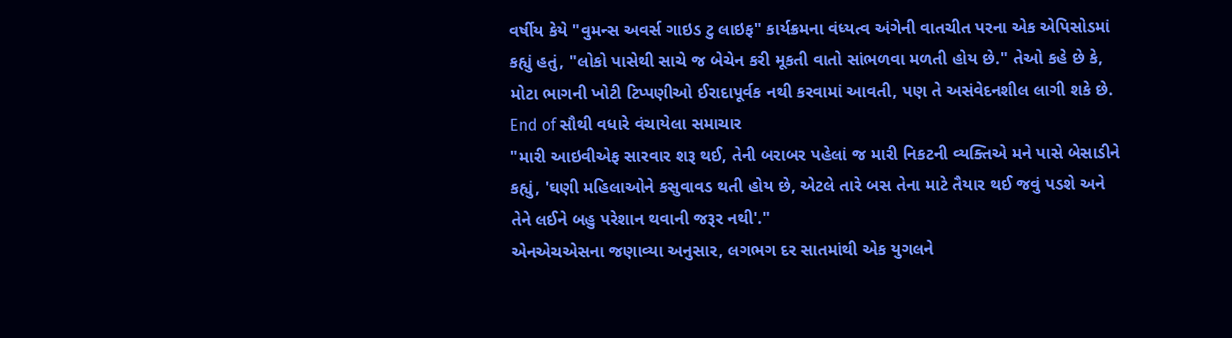વર્ષીય કેયે "વુમન્સ અવર્સ ગાઇડ ટુ લાઇફ" કાર્યક્રમના વંધ્યત્વ અંગેની વાતચીત પરના એક એપિસોડમાં કહ્યું હતું, "લોકો પાસેથી સાચે જ બેચેન કરી મૂકતી વાતો સાંભળવા મળતી હોય છે." તેઓ કહે છે કે, મોટા ભાગની ખોટી ટિપ્પણીઓ ઈરાદાપૂર્વક નથી કરવામાં આવતી, પણ તે અસંવેદનશીલ લાગી શકે છે.
End of સૌથી વધારે વંચાયેલા સમાચાર
"મારી આઇવીએફ સારવાર શરૂ થઈ, તેની બરાબર પહેલાં જ મારી નિકટની વ્યક્તિએ મને પાસે બેસાડીને કહ્યું, 'ઘણી મહિલાઓને કસુવાવડ થતી હોય છે, એટલે તારે બસ તેના માટે તૈયાર થઈ જવું પડશે અને તેને લઈને બહુ પરેશાન થવાની જરૂર નથી'."
એનએચએસના જણાવ્યા અનુસાર, લગભગ દર સાતમાંથી એક યુગલને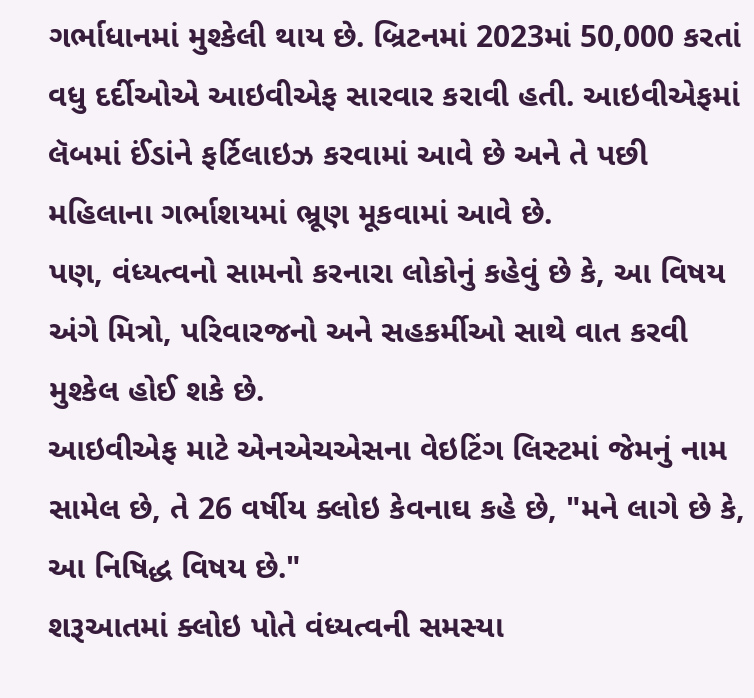ગર્ભાધાનમાં મુશ્કેલી થાય છે. બ્રિટનમાં 2023માં 50,000 કરતાં વધુ દર્દીઓએ આઇવીએફ સારવાર કરાવી હતી. આઇવીએફમાં લૅબમાં ઈંડાંને ફર્ટિલાઇઝ કરવામાં આવે છે અને તે પછી મહિલાના ગર્ભાશયમાં ભ્રૂણ મૂકવામાં આવે છે.
પણ, વંધ્યત્વનો સામનો કરનારા લોકોનું કહેવું છે કે, આ વિષય અંગે મિત્રો, પરિવારજનો અને સહકર્મીઓ સાથે વાત કરવી મુશ્કેલ હોઈ શકે છે.
આઇવીએફ માટે એનએચએસના વેઇટિંગ લિસ્ટમાં જેમનું નામ સામેલ છે, તે 26 વર્ષીય ક્લોઇ કેવનાઘ કહે છે, "મને લાગે છે કે, આ નિષિદ્ધ વિષય છે."
શરૂઆતમાં ક્લોઇ પોતે વંધ્યત્વની સમસ્યા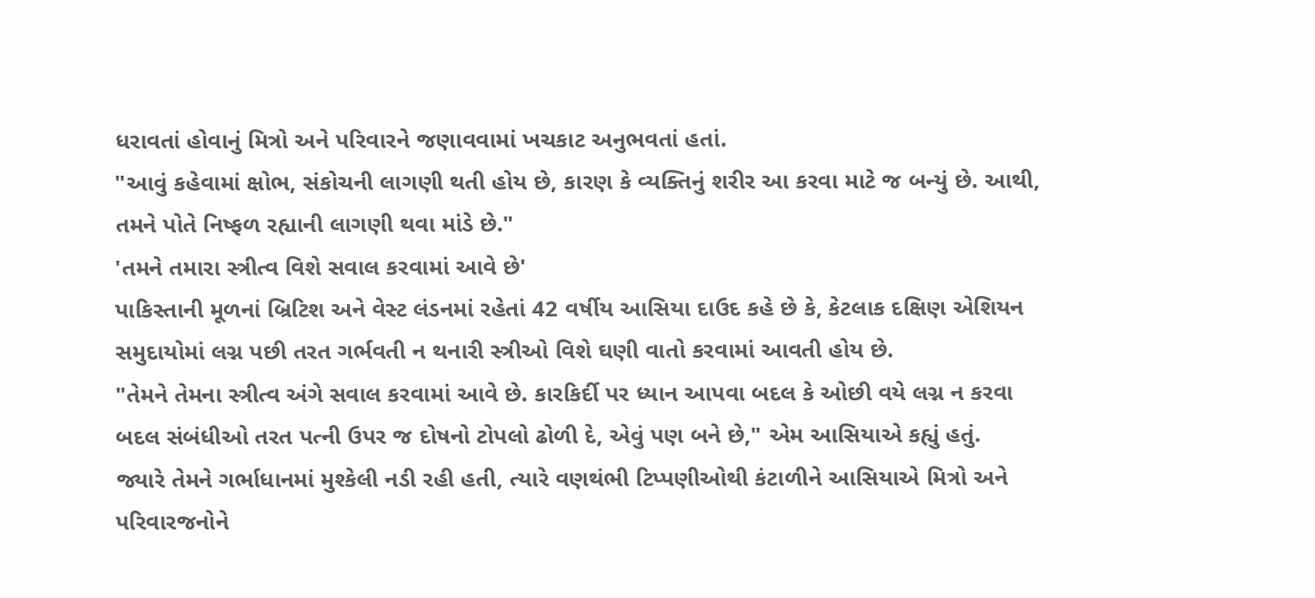ધરાવતાં હોવાનું મિત્રો અને પરિવારને જણાવવામાં ખચકાટ અનુભવતાં હતાં.
"આવું કહેવામાં ક્ષોભ, સંકોચની લાગણી થતી હોય છે, કારણ કે વ્યક્તિનું શરીર આ કરવા માટે જ બન્યું છે. આથી, તમને પોતે નિષ્ફળ રહ્યાની લાગણી થવા માંડે છે."
'તમને તમારા સ્ત્રીત્વ વિશે સવાલ કરવામાં આવે છે'
પાકિસ્તાની મૂળનાં બ્રિટિશ અને વેસ્ટ લંડનમાં રહેતાં 42 વર્ષીય આસિયા દાઉદ કહે છે કે, કેટલાક દક્ષિણ એશિયન સમુદાયોમાં લગ્ન પછી તરત ગર્ભવતી ન થનારી સ્ત્રીઓ વિશે ઘણી વાતો કરવામાં આવતી હોય છે.
"તેમને તેમના સ્ત્રીત્વ અંગે સવાલ કરવામાં આવે છે. કારકિર્દી પર ધ્યાન આપવા બદલ કે ઓછી વયે લગ્ન ન કરવા બદલ સંબંધીઓ તરત પત્ની ઉપર જ દોષનો ટોપલો ઢોળી દે, એવું પણ બને છે," એમ આસિયાએ કહ્યું હતું.
જ્યારે તેમને ગર્ભાધાનમાં મુશ્કેલી નડી રહી હતી, ત્યારે વણથંભી ટિપ્પણીઓથી કંટાળીને આસિયાએ મિત્રો અને પરિવારજનોને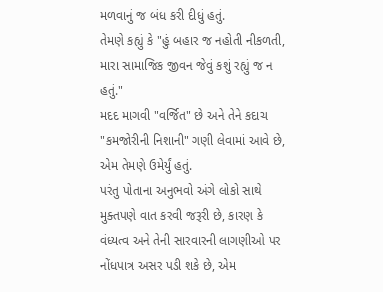મળવાનું જ બંધ કરી દીધું હતું.
તેમણે કહ્યું કે "હું બહાર જ નહોતી નીકળતી, મારા સામાજિક જીવન જેવું કશું રહ્યું જ ન હતું."
મદદ માગવી "વર્જિત" છે અને તેને કદાચ "કમજોરીની નિશાની" ગણી લેવામાં આવે છે, એમ તેમણે ઉમેર્યું હતું.
પરંતુ પોતાના અનુભવો અંગે લોકો સાથે મુક્તપણે વાત કરવી જરૂરી છે, કારણ કે વંધ્યત્વ અને તેની સારવારની લાગણીઓ પર નોંધપાત્ર અસર પડી શકે છે, એમ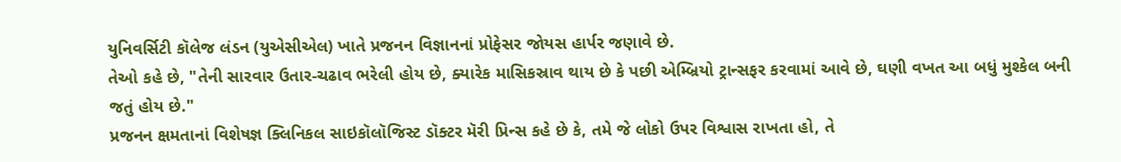યુનિવર્સિટી કૉલેજ લંડન (યુએસીએલ) ખાતે પ્રજનન વિજ્ઞાનનાં પ્રોફેસર જોયસ હાર્પર જણાવે છે.
તેઓ કહે છે, "તેની સારવાર ઉતાર-ચઢાવ ભરેલી હોય છે, ક્યારેક માસિકસ્રાવ થાય છે કે પછી એમ્બ્રિયો ટ્રાન્સફર કરવામાં આવે છે, ઘણી વખત આ બધું મુશ્કેલ બની જતું હોય છે."
પ્રજનન ક્ષમતાનાં વિશેષજ્ઞ ક્લિનિકલ સાઇકૉલૉજિસ્ટ ડૉક્ટર મૅરી પ્રિન્સ કહે છે કે, તમે જે લોકો ઉપર વિશ્વાસ રાખતા હો, તે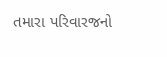તમારા પરિવારજનો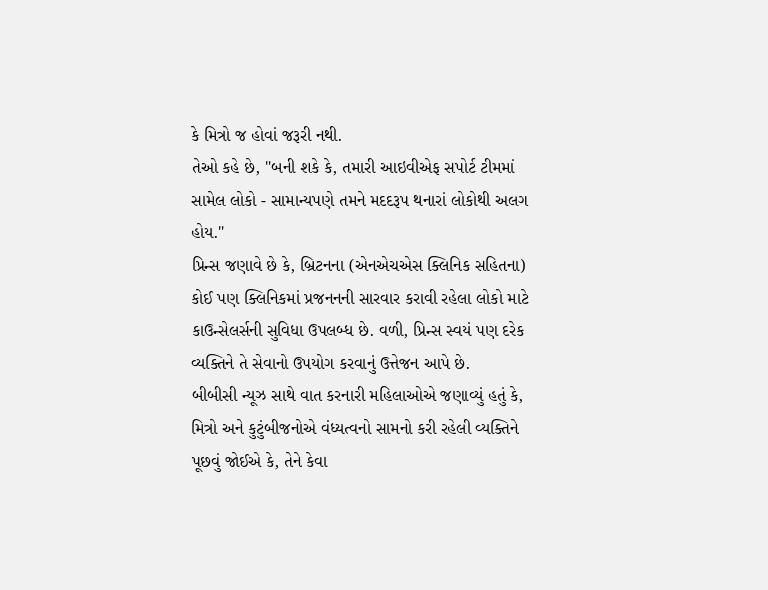કે મિત્રો જ હોવાં જરૂરી નથી.
તેઓ કહે છે, "બની શકે કે, તમારી આઇવીએફ સપોર્ટ ટીમમાં સામેલ લોકો - સામાન્યપણે તમને મદદરૂપ થનારાં લોકોથી અલગ હોય."
પ્રિન્સ જણાવે છે કે, બ્રિટનના (એનએચએસ ક્લિનિક સહિતના) કોઈ પણ ક્લિનિકમાં પ્રજનનની સારવાર કરાવી રહેલા લોકો માટે કાઉન્સેલર્સની સુવિધા ઉપલબ્ધ છે. વળી, પ્રિન્સ સ્વયં પણ દરેક વ્યક્તિને તે સેવાનો ઉપયોગ કરવાનું ઉત્તેજન આપે છે.
બીબીસી ન્યૂઝ સાથે વાત કરનારી મહિલાઓએ જણાવ્યું હતું કે, મિત્રો અને કુટુંબીજનોએ વંધ્યત્વનો સામનો કરી રહેલી વ્યક્તિને પૂછવું જોઈએ કે, તેને કેવા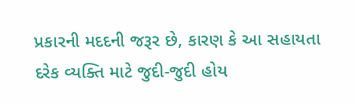પ્રકારની મદદની જરૂર છે, કારણ કે આ સહાયતા દરેક વ્યક્તિ માટે જુદી-જુદી હોય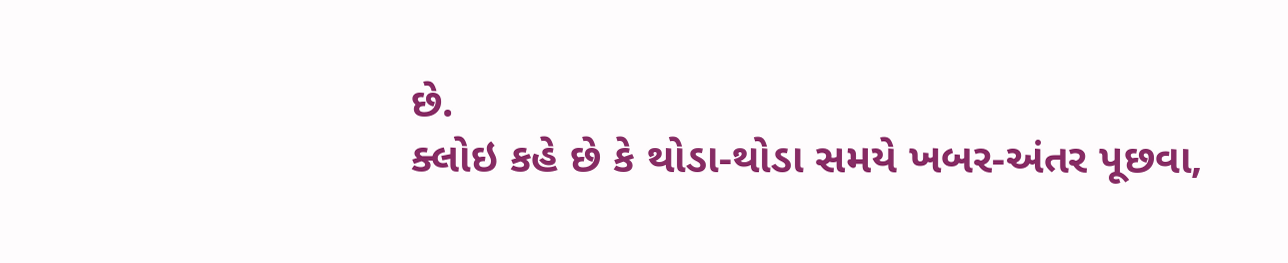છે.
ક્લોઇ કહે છે કે થોડા-થોડા સમયે ખબર-અંતર પૂછવા,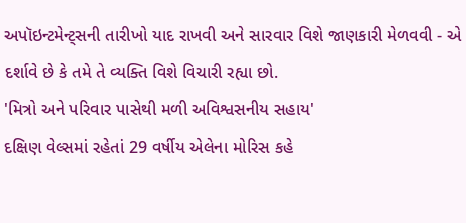અપૉઇન્ટમેન્ટ્સની તારીખો યાદ રાખવી અને સારવાર વિશે જાણકારી મેળવવી - એ દર્શાવે છે કે તમે તે વ્યક્તિ વિશે વિચારી રહ્યા છો.
'મિત્રો અને પરિવાર પાસેથી મળી અવિશ્વસનીય સહાય'
દક્ષિણ વેલ્સમાં રહેતાં 29 વર્ષીય એલેના મોરિસ કહે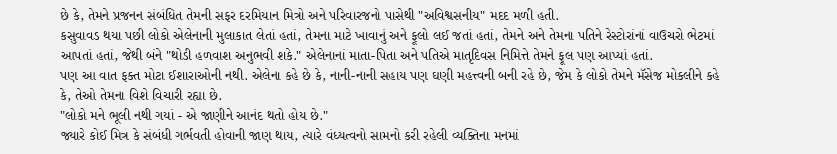છે કે, તેમને પ્રજનન સંબંધિત તેમની સફર દરમિયાન મિત્રો અને પરિવારજનો પાસેથી "અવિશ્વસનીય" મદદ મળી હતી.
કસુવાવડ થયા પછી લોકો એલેનાની મુલાકાત લેતાં હતાં, તેમના માટે ખાવાનું અને ફૂલો લઈ જતાં હતાં, તેમને અને તેમના પતિને રેસ્ટોરાંનાં વાઉચરો ભેટમાં આપતાં હતાં, જેથી બંને "થોડી હળવાશ અનુભવી શકે." એલેનાનાં માતા-પિતા અને પતિએ માતૃદિવસ નિમિત્તે તેમને ફૂલ પણ આપ્યાં હતાં.
પણ આ વાત ફક્ત મોટા ઈશારાઓની નથી. એલેના કહે છે કે, નાની-નાની સહાય પણ ઘણી મહત્ત્વની બની રહે છે, જેમ કે લોકો તેમને મૅસેજ મોકલીને કહે કે, તેઓ તેમના વિશે વિચારી રહ્યા છે.
"લોકો મને ભૂલી નથી ગયાં - એ જાણીને આનંદ થતો હોય છે."
જ્યારે કોઈ મિત્ર કે સંબંધી ગર્ભવતી હોવાની જાણ થાય, ત્યારે વંધ્યત્વનો સામનો કરી રહેલી વ્યક્તિના મનમાં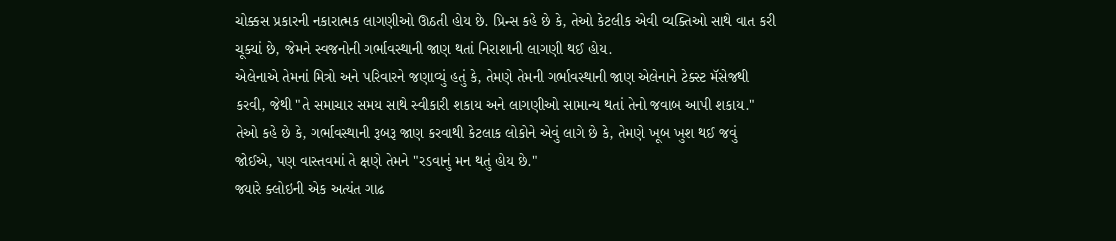ચોક્કસ પ્રકારની નકારાત્મક લાગણીઓ ઊઠતી હોય છે. પ્રિન્સ કહે છે કે, તેઓ કેટલીક એવી વ્યક્તિઓ સાથે વાત કરી ચૂક્યાં છે, જેમને સ્વજનોની ગર્ભાવસ્થાની જાણ થતાં નિરાશાની લાગણી થઈ હોય.
એલેનાએ તેમનાં મિત્રો અને પરિવારને જણાવ્યું હતું કે, તેમણે તેમની ગર્ભાવસ્થાની જાણ એલેનાને ટેક્સ્ટ મૅસેજથી કરવી, જેથી "તે સમાચાર સમય સાથે સ્વીકારી શકાય અને લાગણીઓ સામાન્ય થતાં તેનો જવાબ આપી શકાય."
તેઓ કહે છે કે, ગર્ભાવસ્થાની રૂબરૂ જાણ કરવાથી કેટલાક લોકોને એવું લાગે છે કે, તેમણે ખૂબ ખુશ થઈ જવું જોઈએ, પણ વાસ્તવમાં તે ક્ષણે તેમને "રડવાનું મન થતું હોય છે."
જ્યારે ક્લોઇની એક અત્યંત ગાઢ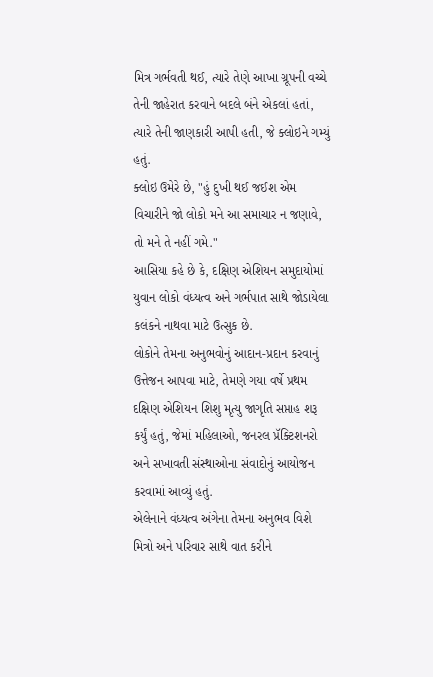મિત્ર ગર્ભવતી થઈ, ત્યારે તેણે આખા ગ્રૂપની વચ્ચે તેની જાહેરાત કરવાને બદલે બંને એકલાં હતાં, ત્યારે તેની જાણકારી આપી હતી, જે ક્લોઇને ગમ્યું હતું.
ક્લોઇ ઉમેરે છે, "હું દુખી થઈ જઈશ એમ વિચારીને જો લોકો મને આ સમાચાર ન જણાવે, તો મને તે નહીં ગમે."
આસિયા કહે છે કે, દક્ષિણ એશિયન સમુદાયોમાં યુવાન લોકો વંધ્યત્વ અને ગર્ભપાત સાથે જોડાયેલા કલંકને નાથવા માટે ઉત્સુક છે.
લોકોને તેમના અનુભવોનું આદાન-પ્રદાન કરવાનું ઉત્તેજન આપવા માટે, તેમણે ગયા વર્ષે પ્રથમ દક્ષિણ એશિયન શિશુ મૃત્યુ જાગૃતિ સપ્તાહ શરૂ કર્યું હતું, જેમાં મહિલાઓ, જનરલ પ્રૅક્ટિશનરો અને સખાવતી સંસ્થાઓના સંવાદોનું આયોજન કરવામાં આવ્યું હતું.
એલેનાને વંધ્યત્વ અંગેના તેમના અનુભવ વિશે મિત્રો અને પરિવાર સાથે વાત કરીને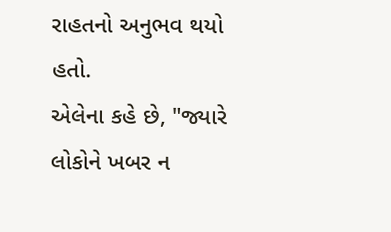રાહતનો અનુભવ થયો હતો.
એલેના કહે છે, "જ્યારે લોકોને ખબર ન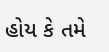હોય કે તમે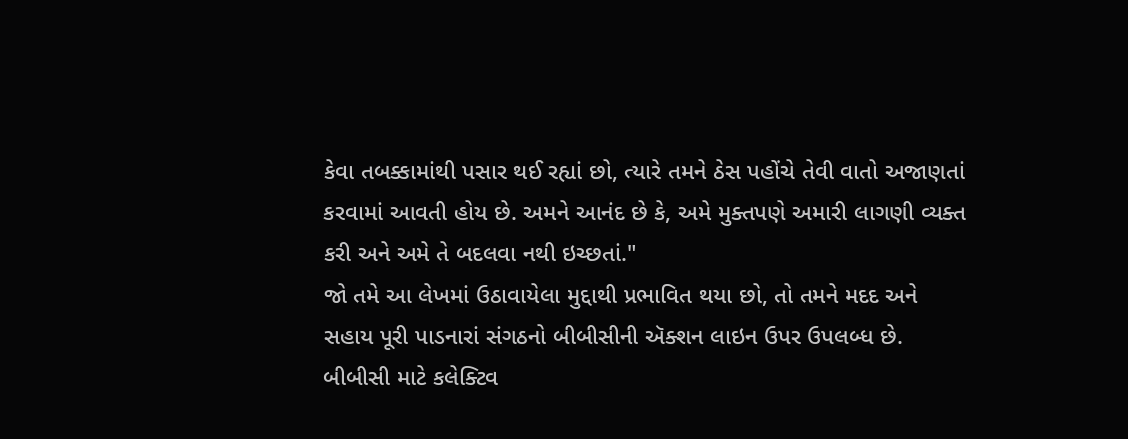કેવા તબક્કામાંથી પસાર થઈ રહ્યાં છો, ત્યારે તમને ઠેસ પહોંચે તેવી વાતો અજાણતાં કરવામાં આવતી હોય છે. અમને આનંદ છે કે, અમે મુક્તપણે અમારી લાગણી વ્યક્ત કરી અને અમે તે બદલવા નથી ઇચ્છતાં."
જો તમે આ લેખમાં ઉઠાવાયેલા મુદ્દાથી પ્રભાવિત થયા છો, તો તમને મદદ અને સહાય પૂરી પાડનારાં સંગઠનો બીબીસીની ઍક્શન લાઇન ઉપર ઉપલબ્ધ છે.
બીબીસી માટે કલેક્ટિવ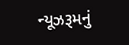ન્યૂઝરૂમનું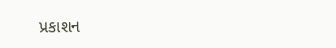પ્રકાશન